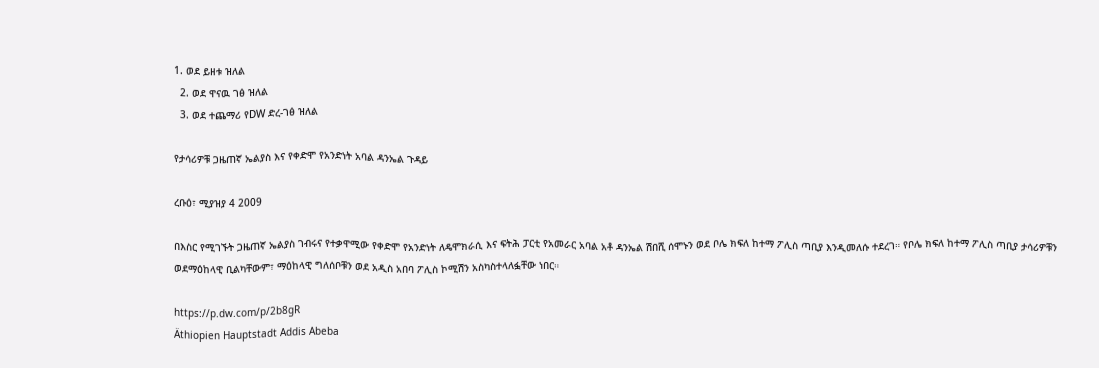1. ወደ ይዘቱ ዝለል
  2. ወደ ዋናዉ ገፅ ዝለል
  3. ወደ ተጨማሪ የDW ድረ-ገፅ ዝለል

የታሳሪዎቹ ጋዜጠኛ ኤልያስ እና የቀድሞ የአንድነት አባል ዳንኤል ጉዳይ

ረቡዕ፣ ሚያዝያ 4 2009

በእስር የሚገኙት ጋዜጠኛ ኤልያስ ገብሩና የተቃዋሚው የቀድሞ የአንድነት ለዴሞክራሲ እና ፍትሕ ፓርቲ የአመራር አባል አቶ ዳንኤል ሽበሺ ሰሞኑን ወደ ቦሌ ክፍለ ከተማ ፖሊስ ጣቢያ እንዲመለሱ ተደረገ። የቦሌ ክፍለ ከተማ ፖሊስ ጣቢያ ታሳሪዎቹን ወደማዕከላዊ ቢልካቸውም፣ ማዕከላዊ ግለሰቦቹን ወደ አዲስ አበባ ፖሊስ ኮሚሽን አስካስተላለፏቸው ነበር።

https://p.dw.com/p/2b8gR
Äthiopien Hauptstadt Addis Abeba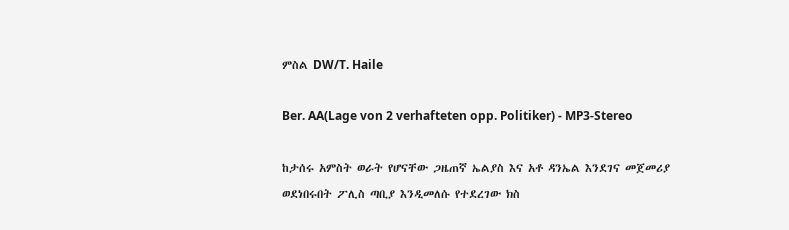ምስል DW/T. Haile

Ber. AA(Lage von 2 verhafteten opp. Politiker) - MP3-Stereo

ከታሰሩ አምስት ወራት የሆናቸው ጋዜጠኛ ኤልያስ እና አቶ ዳንኤል እንደገና መጀመሪያ ወደነበሩበት ፖሊስ ጣቢያ እንዲመለሱ የተደረገው ክስ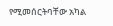የሚመሰርትባቸው አካል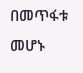በመጥፋቱ መሆኑ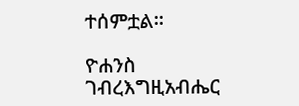ተሰምቷል።

ዮሐንስ ገብረእግዚአብሔር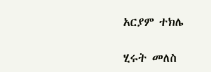አርያም ተክሌ

ሂሩት መለስ